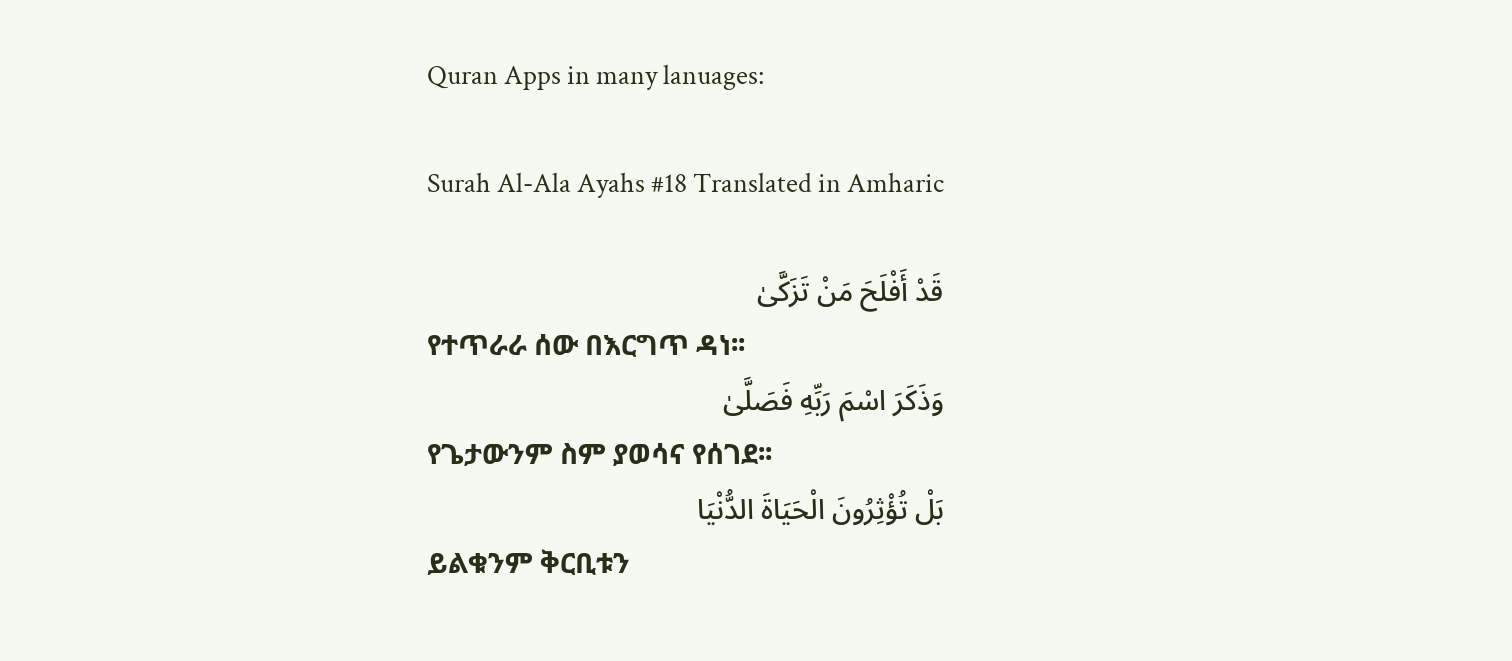Quran Apps in many lanuages:

Surah Al-Ala Ayahs #18 Translated in Amharic

قَدْ أَفْلَحَ مَنْ تَزَكَّىٰ
የተጥራራ ሰው በእርግጥ ዳነ፡፡
وَذَكَرَ اسْمَ رَبِّهِ فَصَلَّىٰ
የጌታውንም ስም ያወሳና የሰገደ፡፡
بَلْ تُؤْثِرُونَ الْحَيَاةَ الدُّنْيَا
ይልቁንም ቅርቢቱን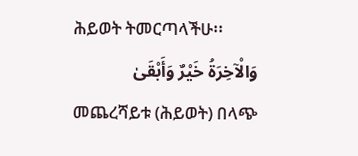ሕይወት ትመርጣላችሁ፡፡
وَالْآخِرَةُ خَيْرٌ وَأَبْقَىٰ
መጨረሻይቱ (ሕይወት) በላጭ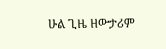ሁል ጊዜ ዘውታሪም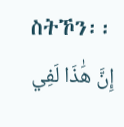ስትኾን፡፡
إِنَّ هَٰذَا لَفِي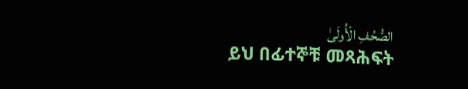الصُّحُفِ الْأُولَىٰ
ይህ በፊተኞቹ መጻሕፍት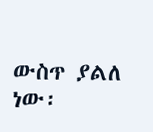ውስጥ ያልለ ነው፡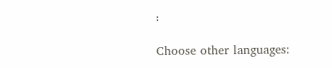፡

Choose other languages: